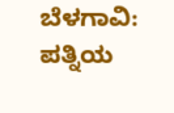ಬೆಳಗಾವಿ: ಪತ್ನಿಯ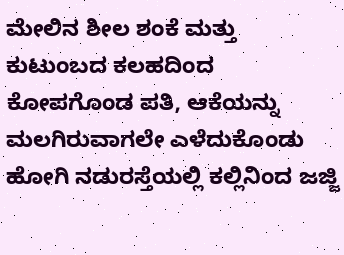ಮೇಲಿನ ಶೀಲ ಶಂಕೆ ಮತ್ತು ಕುಟುಂಬದ ಕಲಹದಿಂದ ಕೋಪಗೊಂಡ ಪತಿ, ಆಕೆಯನ್ನು ಮಲಗಿರುವಾಗಲೇ ಎಳೆದುಕೊಂಡು ಹೋಗಿ ನಡುರಸ್ತೆಯಲ್ಲಿ ಕಲ್ಲಿನಿಂದ ಜಜ್ಜಿ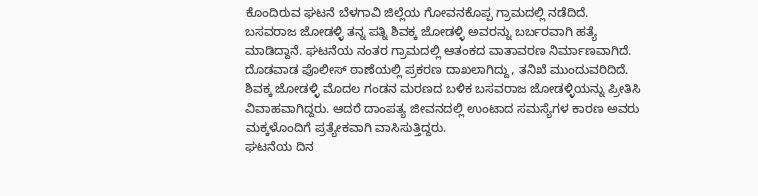ಕೊಂದಿರುವ ಘಟನೆ ಬೆಳಗಾವಿ ಜಿಲ್ಲೆಯ ಗೋವನಕೊಪ್ಪ ಗ್ರಾಮದಲ್ಲಿ ನಡೆದಿದೆ.
ಬಸವರಾಜ ಜೋಡಳ್ಳಿ ತನ್ನ ಪತ್ನಿ ಶಿವಕ್ಕ ಜೋಡಳ್ಳಿ ಅವರನ್ನು ಬರ್ಬರವಾಗಿ ಹತ್ಯೆ ಮಾಡಿದ್ದಾನೆ. ಘಟನೆಯ ನಂತರ ಗ್ರಾಮದಲ್ಲಿ ಆತಂಕದ ವಾತಾವರಣ ನಿರ್ಮಾಣವಾಗಿದೆ. ದೊಡವಾಡ ಪೊಲೀಸ್ ಠಾಣೆಯಲ್ಲಿ ಪ್ರಕರಣ ದಾಖಲಾಗಿದ್ದು, ತನಿಖೆ ಮುಂದುವರಿದಿದೆ.
ಶಿವಕ್ಕ ಜೋಡಳ್ಳಿ ಮೊದಲ ಗಂಡನ ಮರಣದ ಬಳಿಕ ಬಸವರಾಜ ಜೋಡಳ್ಳಿಯನ್ನು ಪ್ರೀತಿಸಿ ವಿವಾಹವಾಗಿದ್ದರು. ಆದರೆ ದಾಂಪತ್ಯ ಜೀವನದಲ್ಲಿ ಉಂಟಾದ ಸಮಸ್ಯೆಗಳ ಕಾರಣ ಅವರು ಮಕ್ಕಳೊಂದಿಗೆ ಪ್ರತ್ಯೇಕವಾಗಿ ವಾಸಿಸುತ್ತಿದ್ದರು.
ಘಟನೆಯ ದಿನ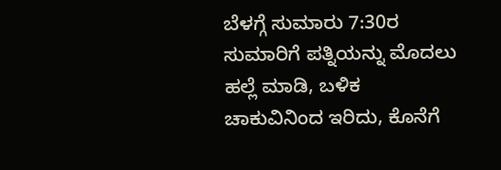ಬೆಳಗ್ಗೆ ಸುಮಾರು 7:30ರ ಸುಮಾರಿಗೆ ಪತ್ನಿಯನ್ನು ಮೊದಲು ಹಲ್ಲೆ ಮಾಡಿ, ಬಳಿಕ ಚಾಕುವಿನಿಂದ ಇರಿದು, ಕೊನೆಗೆ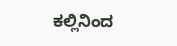ಕಲ್ಲಿನಿಂದ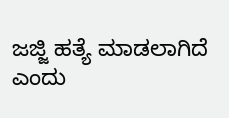ಜಜ್ಜಿ ಹತ್ಯೆ ಮಾಡಲಾಗಿದೆ ಎಂದು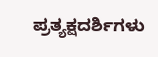ಪ್ರತ್ಯಕ್ಷದರ್ಶಿಗಳು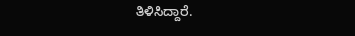ತಿಳಿಸಿದ್ದಾರೆ.